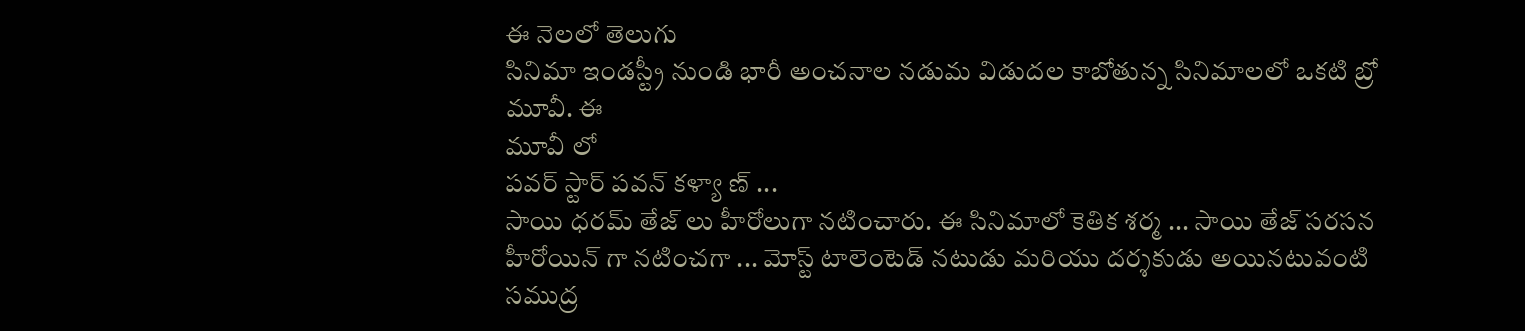ఈ నెలలో తెలుగు
సినిమా ఇండస్ట్రీ నుండి భారీ అంచనాల నడుమ విడుదల కాబోతున్న సినిమాలలో ఒకటి బ్రో మూవీ. ఈ
మూవీ లో
పవర్ స్టార్ పవన్ కళ్యా ణ్ ...
సాయి ధరమ్ తేజ్ లు హీరోలుగా నటించారు. ఈ సినిమాలో కెతిక శర్మ ... సాయి తేజ్ సరసన
హీరోయిన్ గా నటించగా ... మోస్ట్ టాలెంటెడ్ నటుడు మరియు దర్శకుడు అయినటువంటి
సముద్ర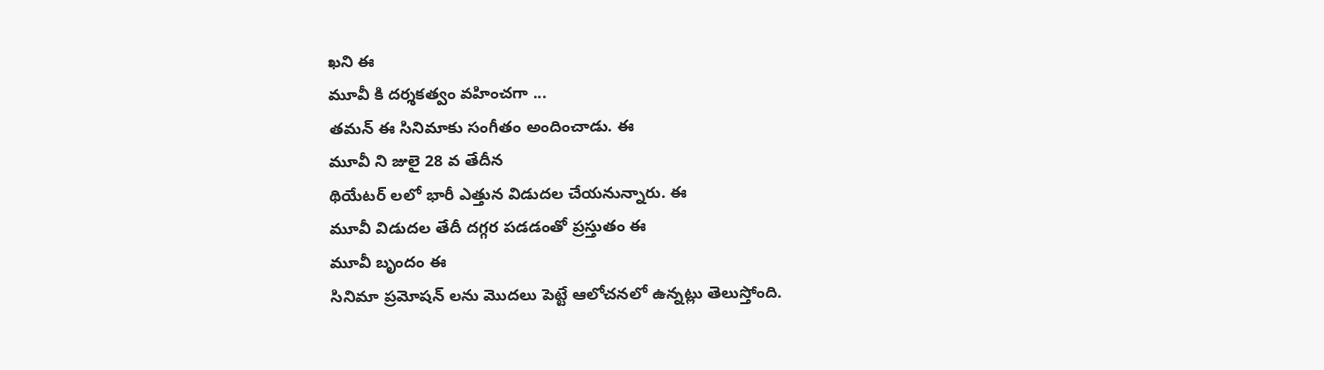ఖని ఈ
మూవీ కి దర్శకత్వం వహించగా ...
తమన్ ఈ సినిమాకు సంగీతం అందించాడు. ఈ
మూవీ ని జులై 28 వ తేదీన
థియేటర్ లలో భారీ ఎత్తున విడుదల చేయనున్నారు. ఈ
మూవీ విడుదల తేదీ దగ్గర పడడంతో ప్రస్తుతం ఈ
మూవీ బృందం ఈ
సినిమా ప్రమోషన్ లను మొదలు పెట్టే ఆలోచనలో ఉన్నట్లు తెలుస్తోంది.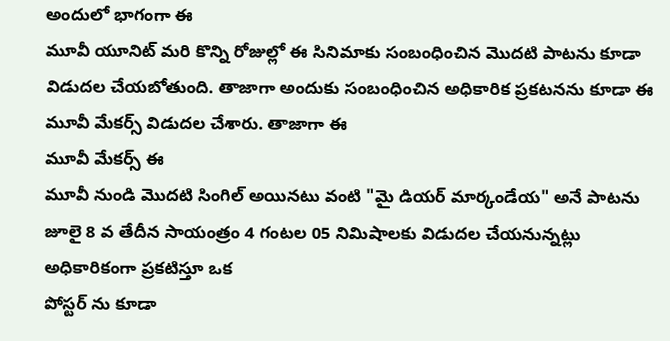అందులో భాగంగా ఈ
మూవీ యూనిట్ మరి కొన్ని రోజుల్లో ఈ సినిమాకు సంబంధించిన మొదటి పాటను కూడా విడుదల చేయబోతుంది. తాజాగా అందుకు సంబంధించిన అధికారిక ప్రకటనను కూడా ఈ
మూవీ మేకర్స్ విడుదల చేశారు. తాజాగా ఈ
మూవీ మేకర్స్ ఈ
మూవీ నుండి మొదటి సింగిల్ అయినటు వంటి "మై డియర్ మార్కండేయ" అనే పాటను జూలై 8 వ తేదీన సాయంత్రం 4 గంటల 05 నిమిషాలకు విడుదల చేయనున్నట్లు అధికారికంగా ప్రకటిస్తూ ఒక
పోస్టర్ ను కూడా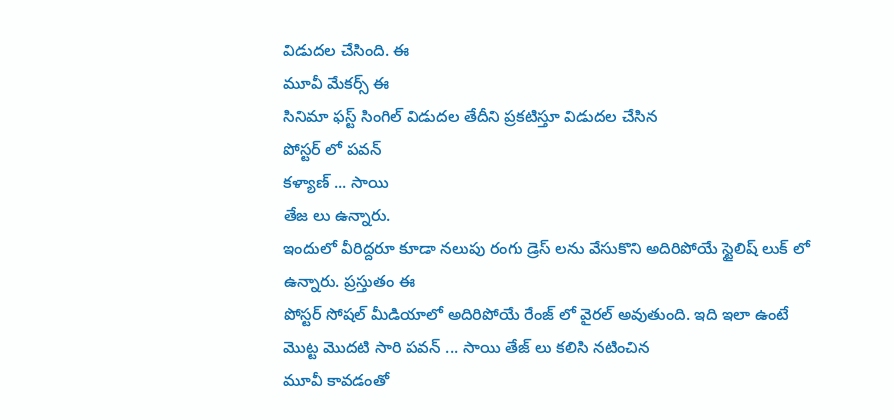విడుదల చేసింది. ఈ
మూవీ మేకర్స్ ఈ
సినిమా ఫస్ట్ సింగిల్ విడుదల తేదీని ప్రకటిస్తూ విడుదల చేసిన
పోస్టర్ లో పవన్
కళ్యాణ్ ... సాయి
తేజ లు ఉన్నారు.
ఇందులో వీరిద్దరూ కూడా నలుపు రంగు డ్రెస్ లను వేసుకొని అదిరిపోయే స్టైలిష్ లుక్ లో ఉన్నారు. ప్రస్తుతం ఈ
పోస్టర్ సోషల్ మీడియాలో అదిరిపోయే రేంజ్ లో వైరల్ అవుతుంది. ఇది ఇలా ఉంటే మొట్ట మొదటి సారి పవన్ ... సాయి తేజ్ లు కలిసి నటించిన
మూవీ కావడంతో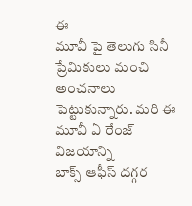ఈ
మూవీ పై తెలుగు సినీ ప్రేమికులు మంచి అంచనాలు పెట్టుకున్నారు. మరి ఈ
మూవీ ఏ రేంజ్ విజయాన్ని
బాక్స్ ఆఫీస్ దగ్గర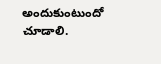అందుకుంటుందో చూడాలి.